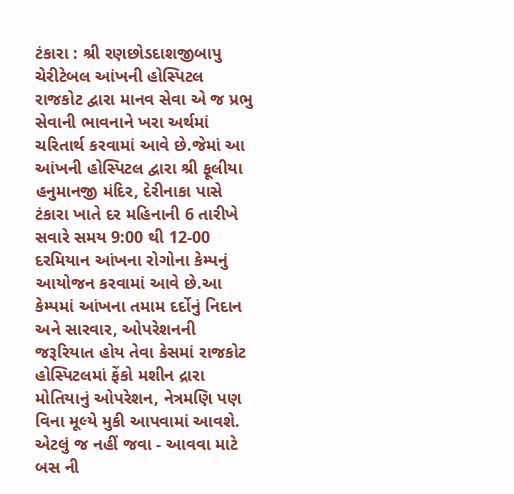ટંકારા : શ્રી રણછોડદાશજીબાપુ ચેરીટેબલ આંખની હોસ્પિટલ રાજકોટ દ્વારા માનવ સેવા એ જ પ્રભુ સેવાની ભાવનાને ખરા અર્થમાં ચરિતાર્થ કરવામાં આવે છે.જેમાં આ આંખની હોસ્પિટલ દ્વારા શ્રી ફૂલીયા હનુમાનજી મંદિર, દેરીનાકા પાસે ટંકારા ખાતે દર મહિનાની 6 તારીખે સવારે સમય 9:00 થી 12-00 દરમિયાન આંખના રોગોના કેમ્પનું આયોજન કરવામાં આવે છે.આ કેમ્પમાં આંખના તમામ દર્દોનું નિદાન અને સારવાર, ઓપરેશનની જરૂરિયાત હોય તેવા કેસમાં રાજકોટ હોસ્પિટલમાં ફેંકો મશીન દ્રારા મોતિયાનું ઓપરેશન, નેત્રમણિ પણ વિના મૂલ્યે મુકી આપવામાં આવશે. એટલું જ નહીં જવા - આવવા માટે બસ ની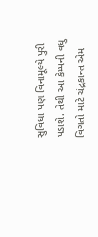સુવિધા પણ વિનામૂલ્યે પુરી પડાશે. તેથી આ કેમ્પની વધુ વિગતો માટે ચંદ્રકાન્ત એમ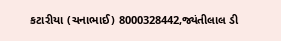કટારીયા (ચનાભાઈ) 8000328442,જ્યંતીલાલ ડી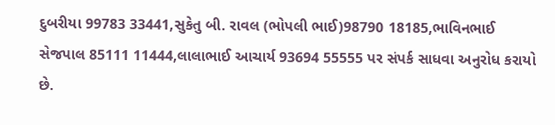દુબરીયા 99783 33441,સુકેતુ બી. રાવલ (ભોપલી ભાઈ)98790 18185,ભાવિનભાઈ સેજપાલ 85111 11444,લાલાભાઈ આચાર્ય 93694 55555 પર સંપર્ક સાધવા અનુરોધ કરાયો છે.